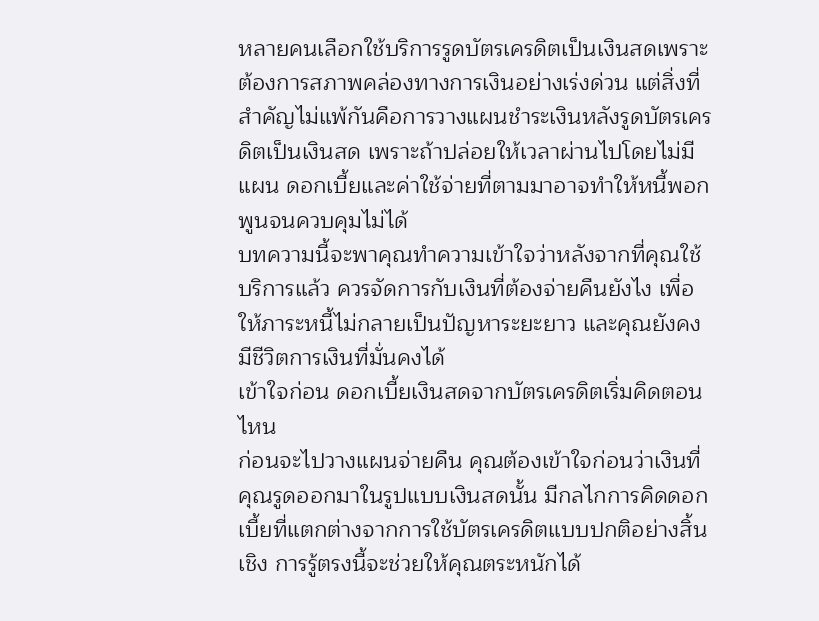หลายคนเลือกใช้บริการรูดบัตรเครดิตเป็นเงินสดเพราะต้องการสภาพคล่องทางการเงินอย่างเร่งด่วน แต่สิ่งที่สำคัญไม่แพ้กันคือการวางแผนชำระเงินหลังรูดบัตรเครดิตเป็นเงินสด เพราะถ้าปล่อยให้เวลาผ่านไปโดยไม่มีแผน ดอกเบี้ยและค่าใช้จ่ายที่ตามมาอาจทำให้หนี้พอกพูนจนควบคุมไม่ได้
บทความนี้จะพาคุณทำความเข้าใจว่าหลังจากที่คุณใช้บริการแล้ว ควรจัดการกับเงินที่ต้องจ่ายคืนยังไง เพื่อให้ภาระหนี้ไม่กลายเป็นปัญหาระยะยาว และคุณยังคงมีชีวิตการเงินที่มั่นคงได้
เข้าใจก่อน ดอกเบี้ยเงินสดจากบัตรเครดิตเริ่มคิดตอนไหน
ก่อนจะไปวางแผนจ่ายคืน คุณต้องเข้าใจก่อนว่าเงินที่คุณรูดออกมาในรูปแบบเงินสดนั้น มีกลไกการคิดดอกเบี้ยที่แตกต่างจากการใช้บัตรเครดิตแบบปกติอย่างสิ้นเชิง การรู้ตรงนี้จะช่วยให้คุณตระหนักได้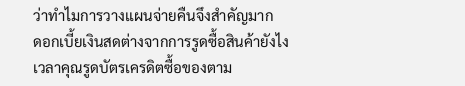ว่าทำไมการวางแผนจ่ายคืนจึงสำคัญมาก
ดอกเบี้ยเงินสดต่างจากการรูดซื้อสินค้ายังไง
เวลาคุณรูดบัตรเครดิตซื้อของตาม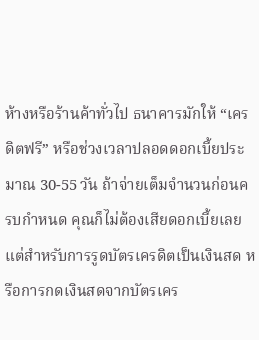ห้างหรือร้านค้าทั่วไป ธนาคารมักให้ “เครดิตฟรี” หรือช่วงเวลาปลอดดอกเบี้ยประมาณ 30-55 วัน ถ้าจ่ายเต็มจำนวนก่อนครบกำหนด คุณก็ไม่ต้องเสียดอกเบี้ยเลย แต่สำหรับการรูดบัตรเครดิตเป็นเงินสด หรือการกดเงินสดจากบัตรเคร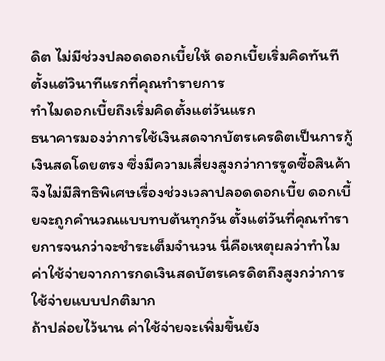ดิต ไม่มีช่วงปลอดดอกเบี้ยให้ ดอกเบี้ยเริ่มคิดทันทีตั้งแต่วินาทีแรกที่คุณทำรายการ
ทำไมดอกเบี้ยถึงเริ่มคิดตั้งแต่วันแรก
ธนาคารมองว่าการใช้เงินสดจากบัตรเครดิตเป็นการกู้เงินสดโดยตรง ซึ่งมีความเสี่ยงสูงกว่าการรูดซื้อสินค้า จึงไม่มีสิทธิพิเศษเรื่องช่วงเวลาปลอดดอกเบี้ย ดอกเบี้ยจะถูกคำนวณแบบทบต้นทุกวัน ตั้งแต่วันที่คุณทำรายการจนกว่าจะชำระเต็มจำนวน นี่คือเหตุผลว่าทำไมค่าใช้จ่ายจากการกดเงินสดบัตรเครดิตถึงสูงกว่าการใช้จ่ายแบบปกติมาก
ถ้าปล่อยไว้นาน ค่าใช้จ่ายจะเพิ่มขึ้นยัง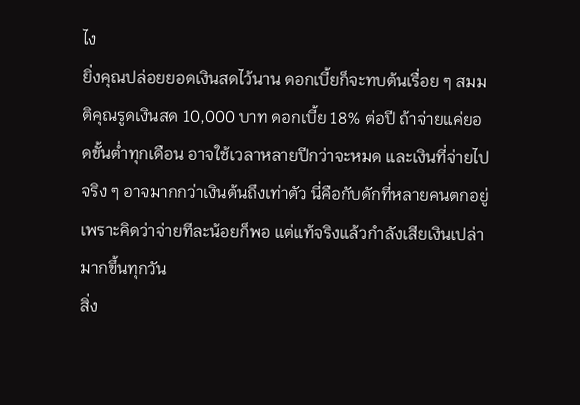ไง
ยิ่งคุณปล่อยยอดเงินสดไว้นาน ดอกเบี้ยก็จะทบต้นเรื่อย ๆ สมมติคุณรูดเงินสด 10,000 บาท ดอกเบี้ย 18% ต่อปี ถ้าจ่ายแค่ยอดขั้นต่ำทุกเดือน อาจใช้เวลาหลายปีกว่าจะหมด และเงินที่จ่ายไปจริง ๆ อาจมากกว่าเงินต้นถึงเท่าตัว นี่คือกับดักที่หลายคนตกอยู่ เพราะคิดว่าจ่ายทีละน้อยก็พอ แต่แท้จริงแล้วกำลังเสียเงินเปล่ามากขึ้นทุกวัน
สิ่ง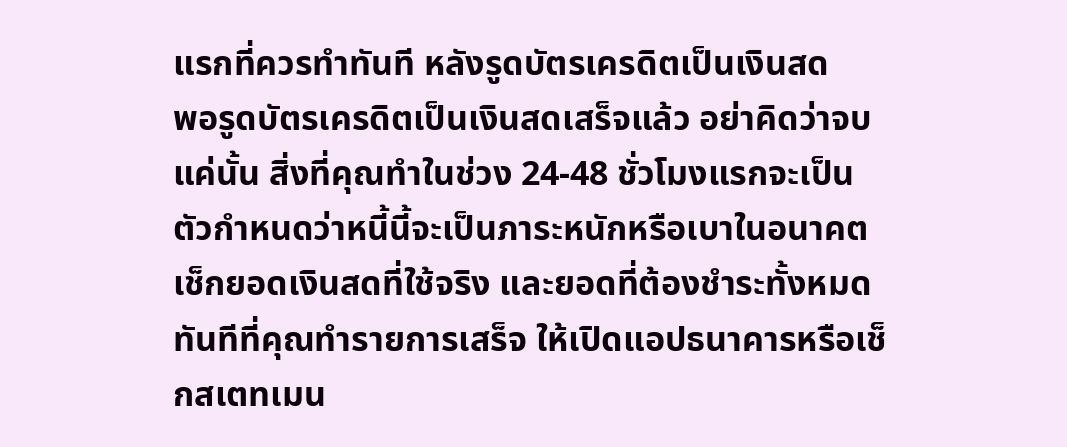แรกที่ควรทำทันที หลังรูดบัตรเครดิตเป็นเงินสด
พอรูดบัตรเครดิตเป็นเงินสดเสร็จแล้ว อย่าคิดว่าจบแค่นั้น สิ่งที่คุณทำในช่วง 24-48 ชั่วโมงแรกจะเป็นตัวกำหนดว่าหนี้นี้จะเป็นภาระหนักหรือเบาในอนาคต
เช็กยอดเงินสดที่ใช้จริง และยอดที่ต้องชำระทั้งหมด
ทันทีที่คุณทำรายการเสร็จ ให้เปิดแอปธนาคารหรือเช็กสเตทเมน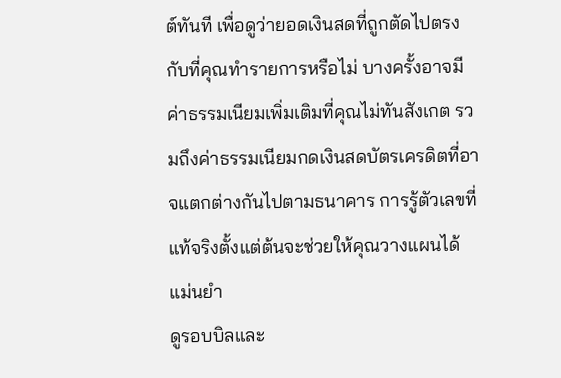ต์ทันที เพื่อดูว่ายอดเงินสดที่ถูกตัดไปตรงกับที่คุณทำรายการหรือไม่ บางครั้งอาจมีค่าธรรมเนียมเพิ่มเติมที่คุณไม่ทันสังเกต รวมถึงค่าธรรมเนียมกดเงินสดบัตรเครดิตที่อาจแตกต่างกันไปตามธนาคาร การรู้ตัวเลขที่แท้จริงตั้งแต่ต้นจะช่วยให้คุณวางแผนได้แม่นยำ
ดูรอบบิลและ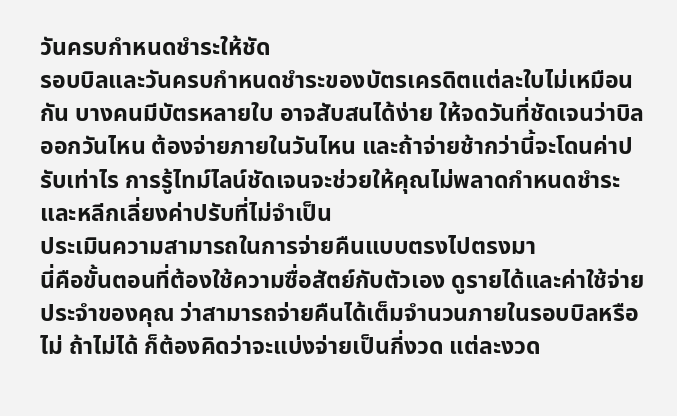วันครบกำหนดชำระให้ชัด
รอบบิลและวันครบกำหนดชำระของบัตรเครดิตแต่ละใบไม่เหมือนกัน บางคนมีบัตรหลายใบ อาจสับสนได้ง่าย ให้จดวันที่ชัดเจนว่าบิลออกวันไหน ต้องจ่ายภายในวันไหน และถ้าจ่ายช้ากว่านี้จะโดนค่าปรับเท่าไร การรู้ไทม์ไลน์ชัดเจนจะช่วยให้คุณไม่พลาดกำหนดชำระ และหลีกเลี่ยงค่าปรับที่ไม่จำเป็น
ประเมินความสามารถในการจ่ายคืนแบบตรงไปตรงมา
นี่คือขั้นตอนที่ต้องใช้ความซื่อสัตย์กับตัวเอง ดูรายได้และค่าใช้จ่ายประจำของคุณ ว่าสามารถจ่ายคืนได้เต็มจำนวนภายในรอบบิลหรือไม่ ถ้าไม่ได้ ก็ต้องคิดว่าจะแบ่งจ่ายเป็นกี่งวด แต่ละงวด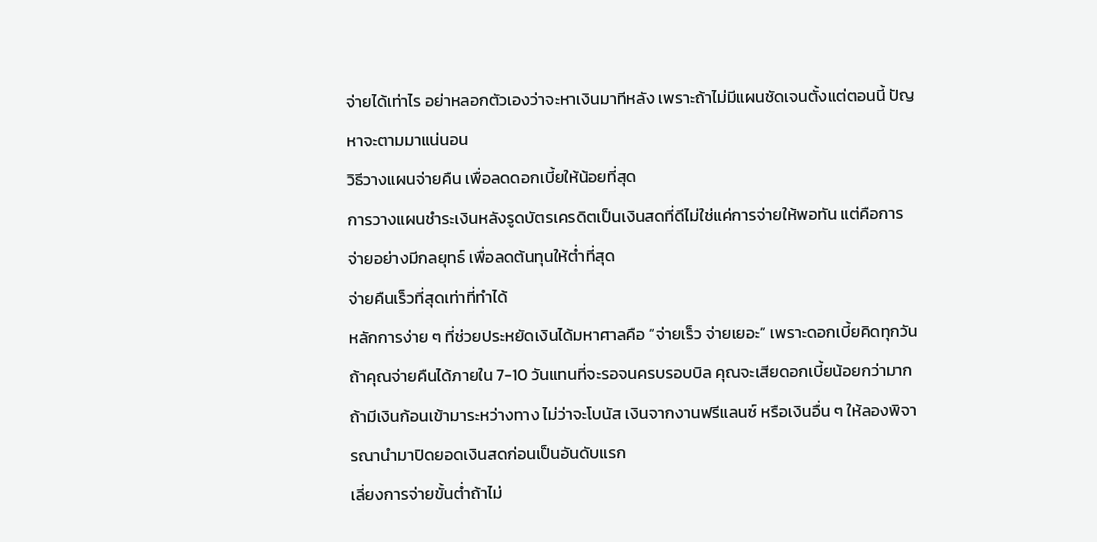จ่ายได้เท่าไร อย่าหลอกตัวเองว่าจะหาเงินมาทีหลัง เพราะถ้าไม่มีแผนชัดเจนตั้งแต่ตอนนี้ ปัญหาจะตามมาแน่นอน
วิธีวางแผนจ่ายคืน เพื่อลดดอกเบี้ยให้น้อยที่สุด
การวางแผนชำระเงินหลังรูดบัตรเครดิตเป็นเงินสดที่ดีไม่ใช่แค่การจ่ายให้พอทัน แต่คือการจ่ายอย่างมีกลยุทธ์ เพื่อลดต้นทุนให้ต่ำที่สุด
จ่ายคืนเร็วที่สุดเท่าที่ทำได้
หลักการง่าย ๆ ที่ช่วยประหยัดเงินได้มหาศาลคือ “จ่ายเร็ว จ่ายเยอะ” เพราะดอกเบี้ยคิดทุกวัน ถ้าคุณจ่ายคืนได้ภายใน 7-10 วันแทนที่จะรอจนครบรอบบิล คุณจะเสียดอกเบี้ยน้อยกว่ามาก ถ้ามีเงินก้อนเข้ามาระหว่างทาง ไม่ว่าจะโบนัส เงินจากงานฟรีแลนซ์ หรือเงินอื่น ๆ ให้ลองพิจารณานำมาปิดยอดเงินสดก่อนเป็นอันดับแรก
เลี่ยงการจ่ายขั้นต่ำถ้าไม่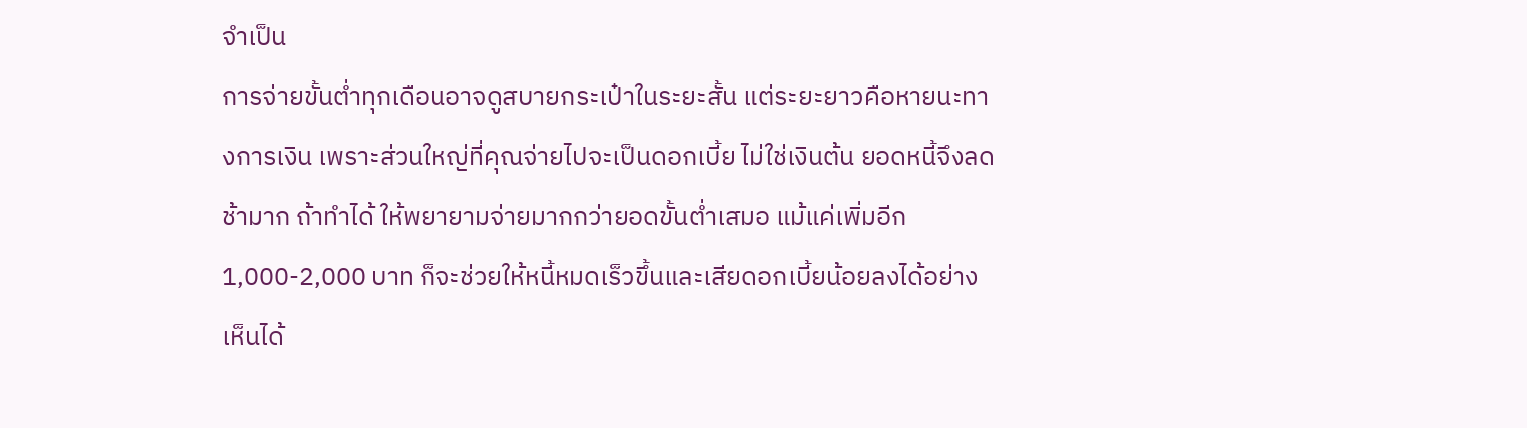จำเป็น
การจ่ายขั้นต่ำทุกเดือนอาจดูสบายกระเป๋าในระยะสั้น แต่ระยะยาวคือหายนะทางการเงิน เพราะส่วนใหญ่ที่คุณจ่ายไปจะเป็นดอกเบี้ย ไม่ใช่เงินต้น ยอดหนี้จึงลดช้ามาก ถ้าทำได้ ให้พยายามจ่ายมากกว่ายอดขั้นต่ำเสมอ แม้แค่เพิ่มอีก 1,000-2,000 บาท ก็จะช่วยให้หนี้หมดเร็วขึ้นและเสียดอกเบี้ยน้อยลงได้อย่างเห็นได้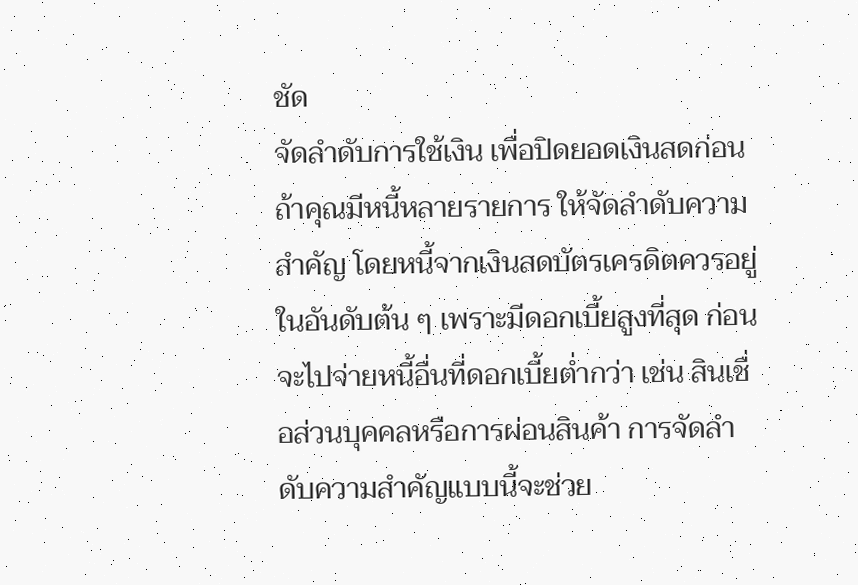ชัด
จัดลำดับการใช้เงิน เพื่อปิดยอดเงินสดก่อน
ถ้าคุณมีหนี้หลายรายการ ให้จัดลำดับความสำคัญ โดยหนี้จากเงินสดบัตรเครดิตควรอยู่ในอันดับต้น ๆ เพราะมีดอกเบี้ยสูงที่สุด ก่อนจะไปจ่ายหนี้อื่นที่ดอกเบี้ยต่ำกว่า เช่น สินเชื่อส่วนบุคคลหรือการผ่อนสินค้า การจัดลำดับความสำคัญแบบนี้จะช่วย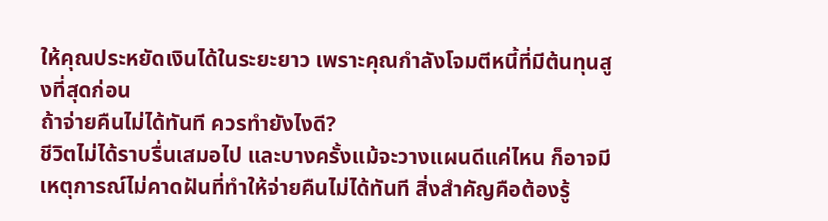ให้คุณประหยัดเงินได้ในระยะยาว เพราะคุณกำลังโจมตีหนี้ที่มีต้นทุนสูงที่สุดก่อน
ถ้าจ่ายคืนไม่ได้ทันที ควรทำยังไงดี?
ชีวิตไม่ได้ราบรื่นเสมอไป และบางครั้งแม้จะวางแผนดีแค่ไหน ก็อาจมีเหตุการณ์ไม่คาดฝันที่ทำให้จ่ายคืนไม่ได้ทันที สิ่งสำคัญคือต้องรู้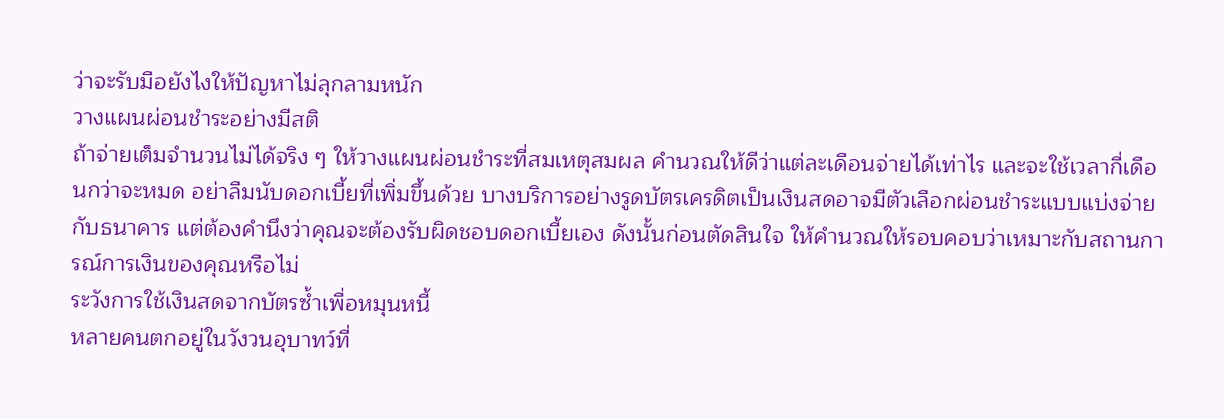ว่าจะรับมือยังไงให้ปัญหาไม่ลุกลามหนัก
วางแผนผ่อนชำระอย่างมีสติ
ถ้าจ่ายเต็มจำนวนไม่ได้จริง ๆ ให้วางแผนผ่อนชำระที่สมเหตุสมผล คำนวณให้ดีว่าแต่ละเดือนจ่ายได้เท่าไร และจะใช้เวลากี่เดือนกว่าจะหมด อย่าลืมนับดอกเบี้ยที่เพิ่มขึ้นด้วย บางบริการอย่างรูดบัตรเครดิตเป็นเงินสดอาจมีตัวเลือกผ่อนชำระแบบแบ่งจ่ายกับธนาคาร แต่ต้องคำนึงว่าคุณจะต้องรับผิดชอบดอกเบี้ยเอง ดังนั้นก่อนตัดสินใจ ให้คำนวณให้รอบคอบว่าเหมาะกับสถานการณ์การเงินของคุณหรือไม่
ระวังการใช้เงินสดจากบัตรซ้ำเพื่อหมุนหนี้
หลายคนตกอยู่ในวังวนอุบาทว์ที่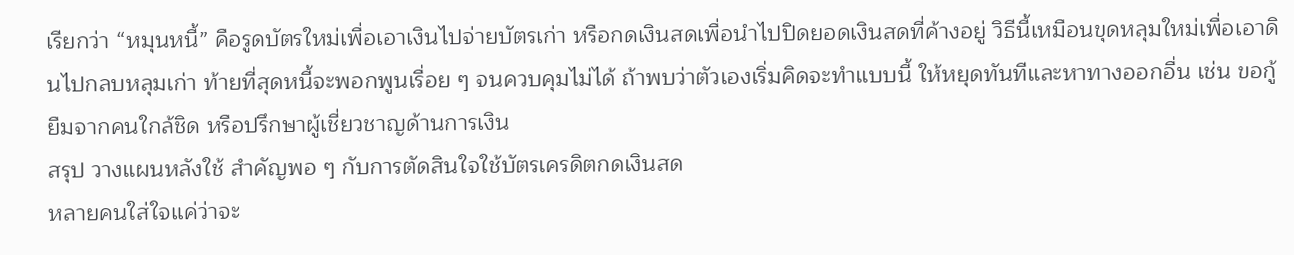เรียกว่า “หมุนหนี้” คือรูดบัตรใหม่เพื่อเอาเงินไปจ่ายบัตรเก่า หรือกดเงินสดเพื่อนำไปปิดยอดเงินสดที่ค้างอยู่ วิธีนี้เหมือนขุดหลุมใหม่เพื่อเอาดินไปกลบหลุมเก่า ท้ายที่สุดหนี้จะพอกพูนเรื่อย ๆ จนควบคุมไม่ได้ ถ้าพบว่าตัวเองเริ่มคิดจะทำแบบนี้ ให้หยุดทันทีและหาทางออกอื่น เช่น ขอกู้ยืมจากคนใกล้ชิด หรือปรึกษาผู้เชี่ยวชาญด้านการเงิน
สรุป วางแผนหลังใช้ สำคัญพอ ๆ กับการตัดสินใจใช้บัตรเครดิตกดเงินสด
หลายคนใส่ใจแค่ว่าจะ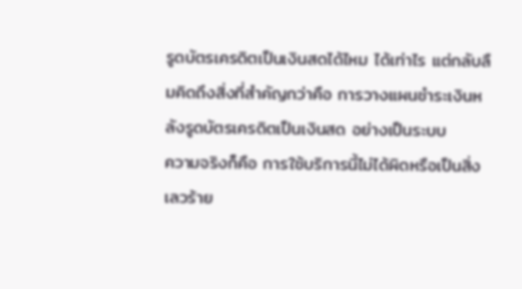รูดบัตรเครดิตเป็นเงินสดได้ไหม ได้เท่าไร แต่กลับลืมคิดถึงสิ่งที่สำคัญกว่าคือ การวางแผนชำระเงินหลังรูดบัตรเครดิตเป็นเงินสด อย่างเป็นระบบ
ความจริงก็คือ การใช้บริการนี้ไม่ได้ผิดหรือเป็นสิ่งเลวร้าย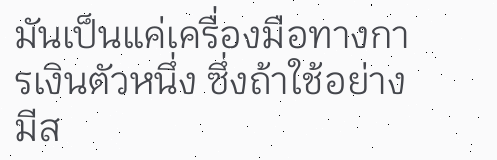มันเป็นแค่เครื่องมือทางการเงินตัวหนึ่ง ซึ่งถ้าใช้อย่างมีส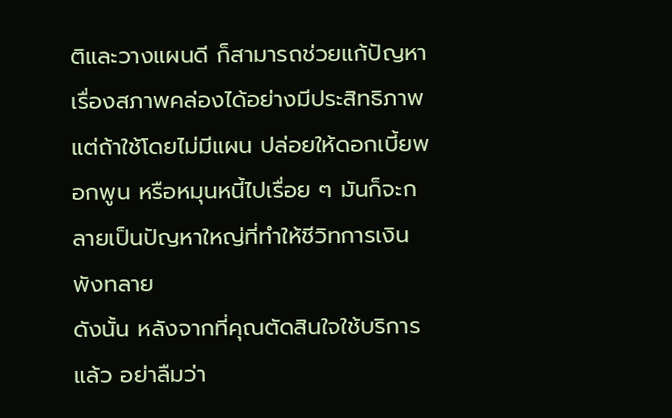ติและวางแผนดี ก็สามารถช่วยแก้ปัญหาเรื่องสภาพคล่องได้อย่างมีประสิทธิภาพ แต่ถ้าใช้โดยไม่มีแผน ปล่อยให้ดอกเบี้ยพอกพูน หรือหมุนหนี้ไปเรื่อย ๆ มันก็จะกลายเป็นปัญหาใหญ่ที่ทำให้ชีวิทการเงินพังทลาย
ดังนั้น หลังจากที่คุณตัดสินใจใช้บริการแล้ว อย่าลืมว่า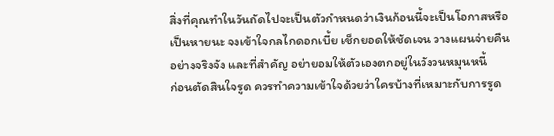สิ่งที่คุณทำในวันถัดไปจะเป็นตัวกำหนดว่าเงินก้อนนี้จะเป็นโอกาสหรือเป็นหายนะ จงเข้าใจกลไกดอกเบี้ย เช็กยอดให้ชัดเจน วางแผนจ่ายคืนอย่างจริงจัง และที่สำคัญ อย่ายอมให้ตัวเองตกอยู่ในวังวนหมุนหนี้
ก่อนตัดสินใจรูด ควรทำความเข้าใจด้วยว่าใครบ้างที่เหมาะกับการรูด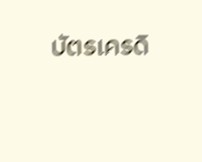บัตรเครดิ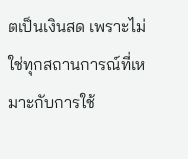ตเป็นเงินสด เพราะไม่ใช่ทุกสถานการณ์ที่เหมาะกับการใช้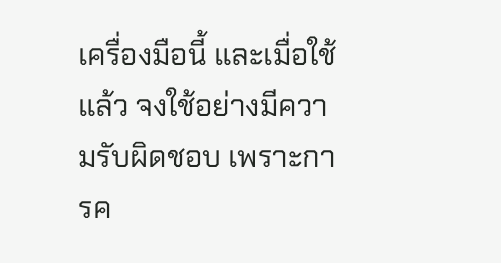เครื่องมือนี้ และเมื่อใช้แล้ว จงใช้อย่างมีความรับผิดชอบ เพราะการค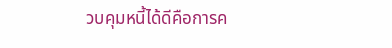วบคุมหนี้ได้ดีคือการค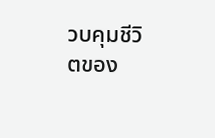วบคุมชีวิตของ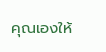คุณเองให้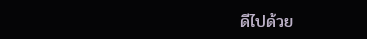ดีไปด้วย